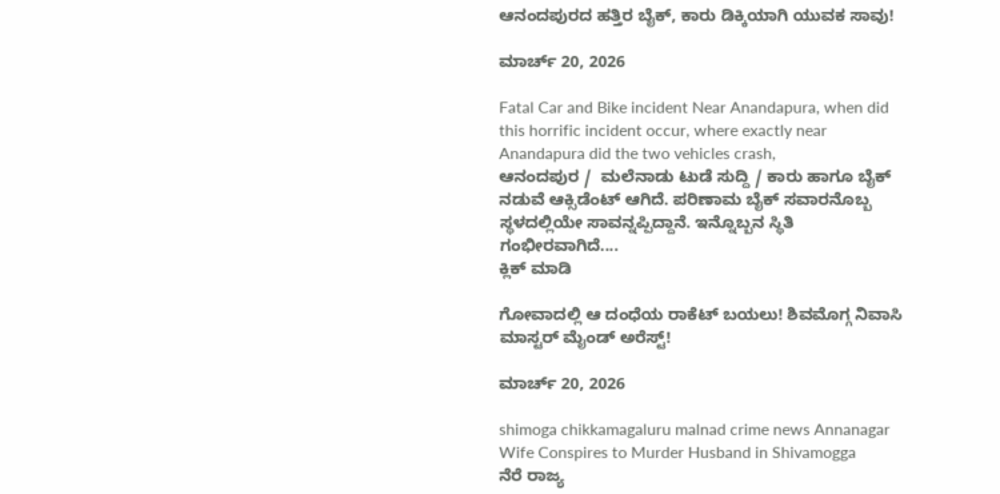ಆನಂದಪುರದ ಹತ್ತಿರ ಬೈಕ್, ಕಾರು ಡಿಕ್ಕಿಯಾಗಿ ಯುವಕ ಸಾವು!

ಮಾರ್ಚ್ 20, 2026

Fatal Car and Bike incident Near Anandapura, when did this horrific incident occur, where exactly near Anandapura did the two vehicles crash,
ಆನಂದಪುರ /  ಮಲೆನಾಡು ಟುಡೆ ಸುದ್ದಿ / ಕಾರು ಹಾಗೂ ಬೈಕ್ ನಡುವೆ ಆಕ್ಸಿಡೆಂಟ್ ಆಗಿದೆ. ಪರಿಣಾಮ ಬೈಕ್ ಸವಾರನೊಬ್ಬ ಸ್ಥಳದಲ್ಲಿಯೇ ಸಾವನ್ನಪ್ಪಿದ್ದಾನೆ. ಇನ್ನೊಬ್ಬನ ಸ್ಥಿತಿ ಗಂಭೀರವಾಗಿದೆ....
ಕ್ಲಿಕ್ ಮಾಡಿ

ಗೋವಾದಲ್ಲಿ ಆ ದಂಧೆಯ ರಾಕೆಟ್ ಬಯಲು! ಶಿವಮೊಗ್ಗ ನಿವಾಸಿ ಮಾಸ್ಟರ್ ಮೈಂಡ್ ಅರೆಸ್ಟ್!

ಮಾರ್ಚ್ 20, 2026

shimoga chikkamagaluru malnad crime news Annanagar Wife Conspires to Murder Husband in Shivamogga
ನೆರೆ ರಾಜ್ಯ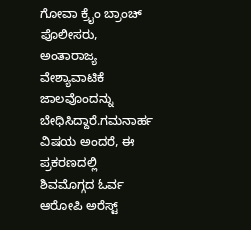ಗೋವಾ ಕ್ರೈಂ ಬ್ರಾಂಚ್ ಪೊಲೀಸರು, ಅಂತಾರಾಜ್ಯ ವೇಶ್ಯಾವಾಟಿಕೆ ಜಾಲವೊಂದನ್ನು ಬೇಧಿಸಿದ್ದಾರೆ.ಗಮನಾರ್ಹ ವಿಷಯ ಅಂದರೆ, ಈ ಪ್ರಕರಣದಲ್ಲಿ ಶಿವಮೊಗ್ಗದ ಓರ್ವ ಆರೋಪಿ ಅರೆಸ್ಟ್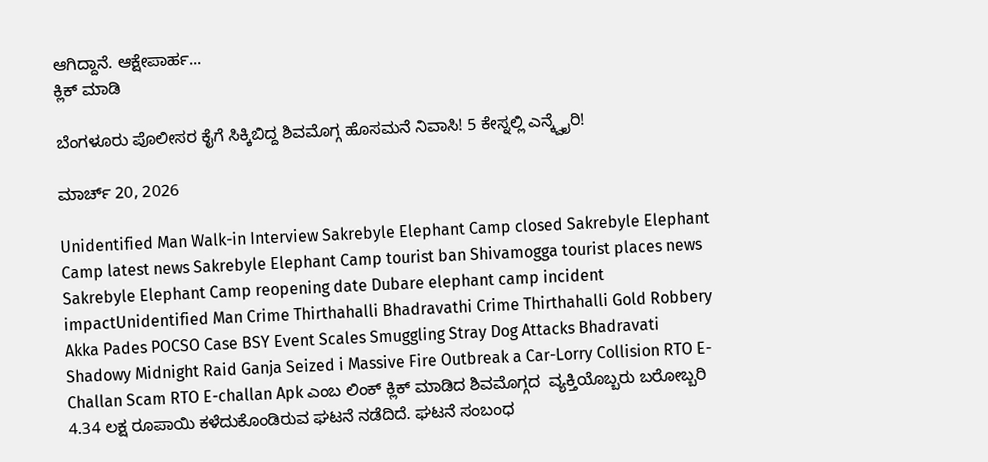ಆಗಿದ್ದಾನೆ. ಆಕ್ಷೇಪಾರ್ಹ...
ಕ್ಲಿಕ್ ಮಾಡಿ

ಬೆಂಗಳೂರು ಪೊಲೀಸರ ಕೈಗೆ ಸಿಕ್ಕಿಬಿದ್ದ ಶಿವಮೊಗ್ಗ ಹೊಸಮನೆ ನಿವಾಸಿ! 5 ಕೇಸ್ನಲ್ಲಿ ಎನ್ಕ್ವೈರಿ!

ಮಾರ್ಚ್ 20, 2026

Unidentified Man Walk-in Interview Sakrebyle Elephant Camp closed Sakrebyle Elephant Camp latest news Sakrebyle Elephant Camp tourist ban Shivamogga tourist places news Sakrebyle Elephant Camp reopening date Dubare elephant camp incident impactUnidentified Man Crime Thirthahalli Bhadravathi Crime Thirthahalli Gold Robbery Akka Pades POCSO Case BSY Event Scales Smuggling Stray Dog Attacks Bhadravati Shadowy Midnight Raid Ganja Seized i Massive Fire Outbreak a Car-Lorry Collision RTO E-Challan Scam RTO E-challan Apk ಎಂಬ ಲಿಂಕ್ ಕ್ಲಿಕ್ ಮಾಡಿದ ಶಿವಮೊಗ್ಗದ  ವ್ಯಕ್ತಿಯೊಬ್ಬರು ಬರೋಬ್ಬರಿ 4.34 ಲಕ್ಷ ರೂಪಾಯಿ ಕಳೆದುಕೊಂಡಿರುವ ಘಟನೆ ನಡೆದಿದೆ. ಘಟನೆ ಸಂಬಂಧ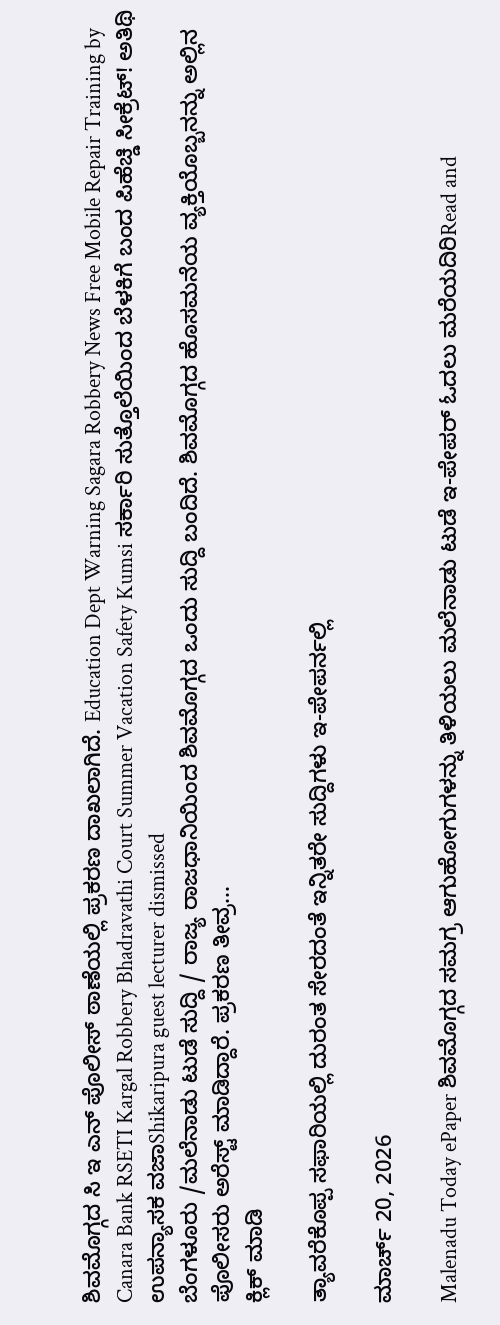ಶಿವಮೊಗ್ಗದ ಸಿ ಇ ಎನ್ ಪೊಲೀಸ್ ಠಾಣೆಯಲ್ಲಿ ಪ್ರಕರಣ ದಾಖಲಾಗಿದೆ. Education Dept Warning Sagara Robbery News Free Mobile Repair Training by Canara Bank RSETI Kargal Robbery Bhadravathi Court Summer Vacation Safety Kumsi ಸರ್ಕಾರಿ ಸುತ್ತೊಲೆಯಿಂದ ಬೆಳಕಿಗೆ ಬಂದ ಪಿಹೆಚ್ಡಿ ಸೀಕ್ರೆಟ್! ಅತಿಥಿ ಉಪನ್ಯಾಸಕ ವಜಾShikaripura guest lecturer dismissed
ಬೆಂಗಳೂರು /ಮಲೆನಾಡು ಟುಡೆ ಸುದ್ದಿ / ರಾಜ್ಯ ರಾಜಧಾನಿಯಿಂದ ಶಿವಮೊಗ್ಗದ ಒಂದು ಸುದ್ದಿ ಬಂದಿದೆ. ಶಿವಮೊಗ್ಗದ ಹೊಸಮನೆಯ ವ್ಯಕ್ತಿಯೊಬ್ಬನನ್ನು ಅಲ್ಲಿನ ಪೊಲೀಸರು ಅರೆಸ್ಟ್ ಮಾಡಿದ್ದಾರೆ. ಪ್ರಕರಣ ತೀವ್ರ...
ಕ್ಲಿಕ್ ಮಾಡಿ

ತ್ಯಾವರೆಕೊಪ್ಪ ಸಫಾರಿಯಲ್ಲಿ ದುರಂತ ಸೇರದಂತೆ ಇನ್ನಿತರೇ ಸುದ್ದಿಗಳು ಇ-ಪೇಪರ್ನಲ್ಲಿ

ಮಾರ್ಚ್ 20, 2026

Malenadu Today ePaper ಶಿವಮೊಗ್ಗದ ಸಮಗ್ರ ಆಗುಹೋಗುಗಳನ್ನು ತಿಳಿಯಲು ಮಲೆನಾಡು ಟುಡೆ ಇ-ಪೇಪರ್ ಓದಲು ಮರೆಯದಿರಿRead and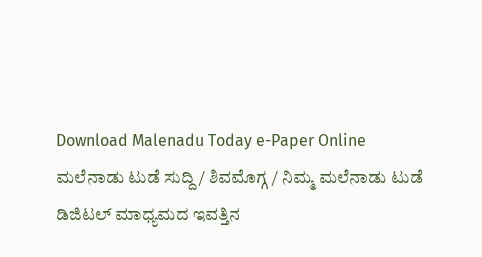Download Malenadu Today e-Paper Online
ಮಲೆನಾಡು ಟುಡೆ ಸುದ್ದಿ / ಶಿವಮೊಗ್ಗ / ನಿಮ್ಮ ಮಲೆನಾಡು ಟುಡೆ ಡಿಜಿಟಲ್ ಮಾಧ್ಯಮದ ಇವತ್ತಿನ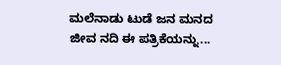ಮಲೆನಾಡು ಟುಡೆ ಜನ ಮನದ ಜೀವ ನದಿ ಈ ಪತ್ರಿಕೆಯನ್ನು...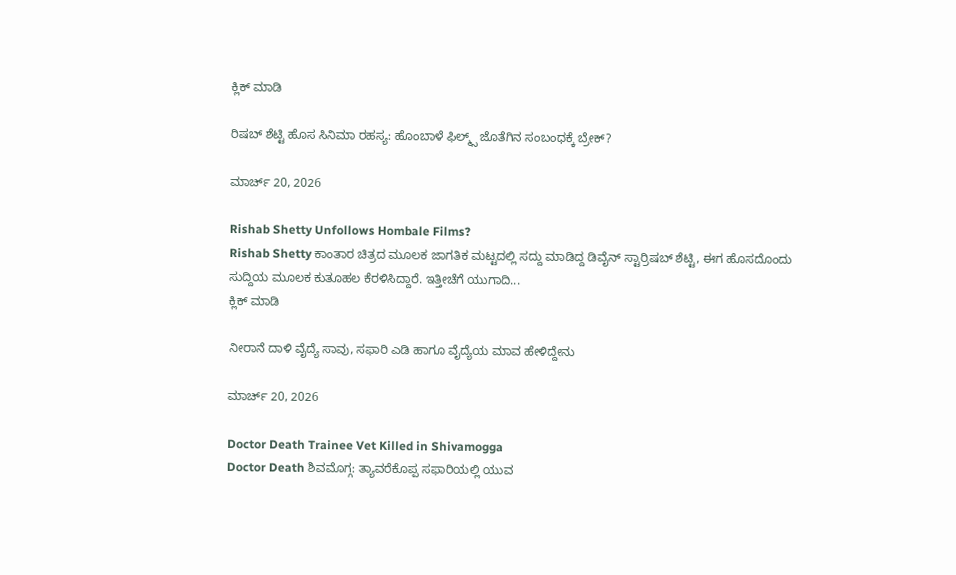ಕ್ಲಿಕ್ ಮಾಡಿ

ರಿಷಬ್ ಶೆಟ್ಟಿ ಹೊಸ ಸಿನಿಮಾ ರಹಸ್ಯ: ಹೊಂಬಾಳೆ ಫಿಲ್ಮ್ಸ್ ಜೊತೆಗಿನ ಸಂಬಂಧಕ್ಕೆ ಬ್ರೇಕ್?

ಮಾರ್ಚ್ 20, 2026

Rishab Shetty Unfollows Hombale Films?
Rishab Shetty ಕಾಂತಾರ ಚಿತ್ರದ ಮೂಲಕ ಜಾಗತಿಕ ಮಟ್ಟದಲ್ಲಿ ಸದ್ದು ಮಾಡಿದ್ದ ಡಿವೈನ್ ಸ್ಟಾರ್ರಿಷಬ್ ಶೆಟ್ಟಿ, ಈಗ ಹೊಸದೊಂದು ಸುದ್ದಿಯ ಮೂಲಕ ಕುತೂಹಲ ಕೆರಳಿಸಿದ್ದಾರೆ. ಇತ್ತೀಚೆಗೆ ಯುಗಾದಿ...
ಕ್ಲಿಕ್ ಮಾಡಿ

ನೀರಾನೆ ದಾಳಿ ವೈದ್ಯೆ ಸಾವು, ಸಫಾರಿ ಎಡಿ ಹಾಗೂ ವೈದ್ಯೆಯ ಮಾವ ಹೇಳಿದ್ದೇನು

ಮಾರ್ಚ್ 20, 2026

Doctor Death Trainee Vet Killed in Shivamogga
Doctor Death ಶಿವಮೊಗ್ಗ: ತ್ಯಾವರೆಕೊಪ್ಪ ಸಫಾರಿಯಲ್ಲಿ ಯುವ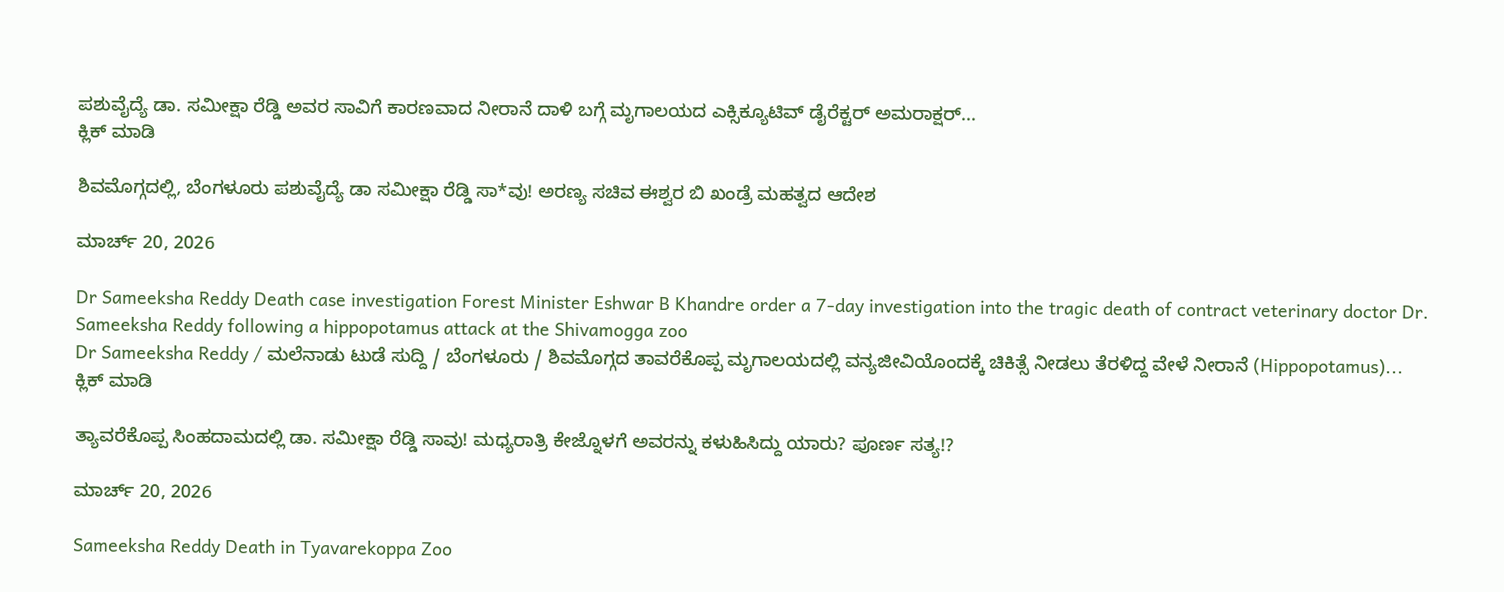ಪಶುವೈದ್ಯೆ ಡಾ. ಸಮೀಕ್ಷಾ ರೆಡ್ಡಿ ಅವರ ಸಾವಿಗೆ ಕಾರಣವಾದ ನೀರಾನೆ ದಾಳಿ ಬಗ್ಗೆ ಮೃಗಾಲಯದ ಎಕ್ಸಿಕ್ಯೂಟಿವ್ ಡೈರೆಕ್ಟರ್ ಅಮರಾಕ್ಷರ್...
ಕ್ಲಿಕ್ ಮಾಡಿ

ಶಿವಮೊಗ್ಗದಲ್ಲಿ, ಬೆಂಗಳೂರು ಪಶುವೈದ್ಯೆ ಡಾ ಸಮೀಕ್ಷಾ ರೆಡ್ಡಿ ಸಾ*ವು! ಅರಣ್ಯ ಸಚಿವ ಈಶ್ವರ ಬಿ ಖಂಡ್ರೆ ಮಹತ್ವದ ಆದೇಶ

ಮಾರ್ಚ್ 20, 2026

Dr Sameeksha Reddy Death case investigation Forest Minister Eshwar B Khandre order a 7-day investigation into the tragic death of contract veterinary doctor Dr. Sameeksha Reddy following a hippopotamus attack at the Shivamogga zoo
Dr Sameeksha Reddy / ಮಲೆನಾಡು ಟುಡೆ ಸುದ್ದಿ / ಬೆಂಗಳೂರು / ಶಿವಮೊಗ್ಗದ ತಾವರೆಕೊಪ್ಪ ಮೃಗಾಲಯದಲ್ಲಿ ವನ್ಯಜೀವಿಯೊಂದಕ್ಕೆ ಚಿಕಿತ್ಸೆ ನೀಡಲು ತೆರಳಿದ್ದ ವೇಳೆ ನೀರಾನೆ (Hippopotamus)...
ಕ್ಲಿಕ್ ಮಾಡಿ

ತ್ಯಾವರೆಕೊಪ್ಪ ಸಿಂಹದಾಮದಲ್ಲಿ ಡಾ. ಸಮೀಕ್ಷಾ ರೆಡ್ಡಿ ಸಾವು! ಮಧ್ಯರಾತ್ರಿ ಕೇಜ್ನೊಳಗೆ ಅವರನ್ನು ಕಳುಹಿಸಿದ್ದು ಯಾರು? ಪೂರ್ಣ ಸತ್ಯ!?

ಮಾರ್ಚ್ 20, 2026

Sameeksha Reddy Death in Tyavarekoppa Zoo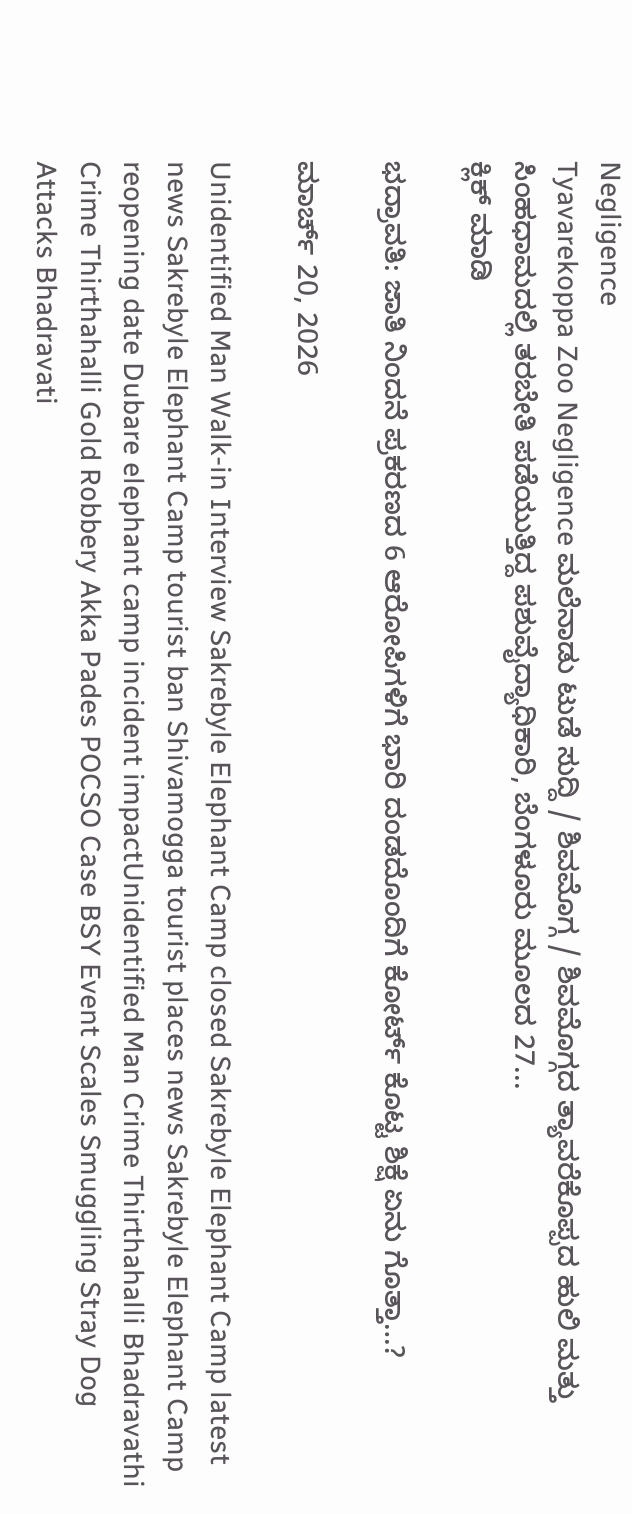Negligence
Tyavarekoppa Zoo Negligence ಮಲೆನಾಡು ಟುಡೆ ಸುದ್ದಿ / ಶಿವಮೊಗ್ಗ / ಶಿವಮೊಗ್ಗದ ತ್ಯಾವರೆಕೊಪ್ಪದ ಹುಲಿ ಮತ್ತು ಸಿಂಹಧಾಮದಲ್ಲಿ ತರಬೇತಿ ಪಡೆಯುತ್ತಿದ್ದ ಪಶುವೈದ್ಯಾಧಿಕಾರಿ, ಬೆಂಗಳೂರು ಮೂಲದ 27...
ಕ್ಲಿಕ್ ಮಾಡಿ

ಭದ್ರಾವತಿ: ಜಾತಿ ನಿಂದನೆ ಪ್ರಕರಣದ 6 ಆರೋಪಿಗಳಿಗೆ ಭಾರಿ ದಂಡದೊಂದಿಗೆ ಕೋರ್ಟ್ ಕೊಟ್ಟ ಶಿಕ್ಷೆ ಏನು ಗೊತ್ತಾ…?

ಮಾರ್ಚ್ 20, 2026

Unidentified Man Walk-in Interview Sakrebyle Elephant Camp closed Sakrebyle Elephant Camp latest news Sakrebyle Elephant Camp tourist ban Shivamogga tourist places news Sakrebyle Elephant Camp reopening date Dubare elephant camp incident impactUnidentified Man Crime Thirthahalli Bhadravathi Crime Thirthahalli Gold Robbery Akka Pades POCSO Case BSY Event Scales Smuggling Stray Dog Attacks Bhadravati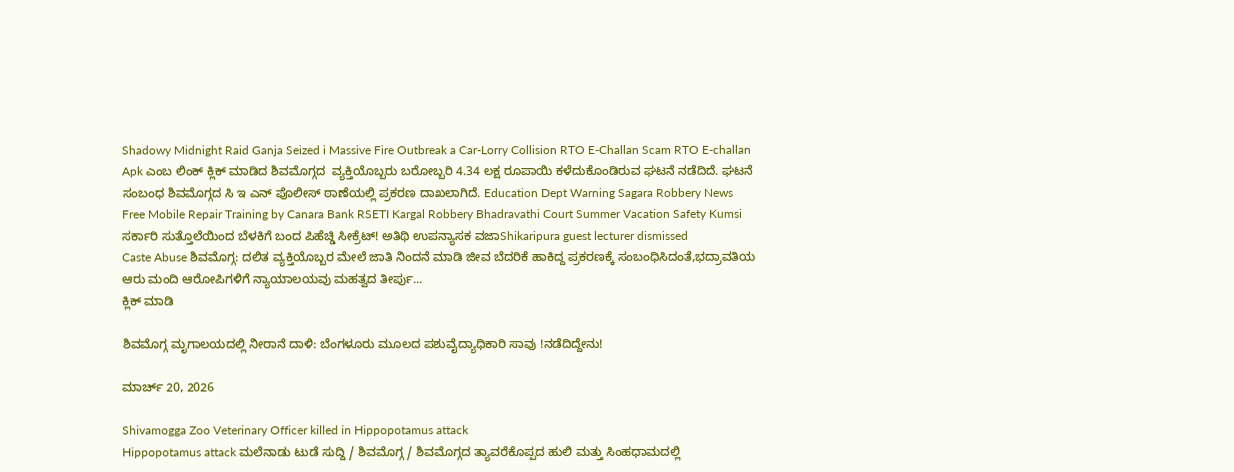Shadowy Midnight Raid Ganja Seized i Massive Fire Outbreak a Car-Lorry Collision RTO E-Challan Scam RTO E-challan Apk ಎಂಬ ಲಿಂಕ್ ಕ್ಲಿಕ್ ಮಾಡಿದ ಶಿವಮೊಗ್ಗದ  ವ್ಯಕ್ತಿಯೊಬ್ಬರು ಬರೋಬ್ಬರಿ 4.34 ಲಕ್ಷ ರೂಪಾಯಿ ಕಳೆದುಕೊಂಡಿರುವ ಘಟನೆ ನಡೆದಿದೆ. ಘಟನೆ ಸಂಬಂಧ ಶಿವಮೊಗ್ಗದ ಸಿ ಇ ಎನ್ ಪೊಲೀಸ್ ಠಾಣೆಯಲ್ಲಿ ಪ್ರಕರಣ ದಾಖಲಾಗಿದೆ. Education Dept Warning Sagara Robbery News Free Mobile Repair Training by Canara Bank RSETI Kargal Robbery Bhadravathi Court Summer Vacation Safety Kumsi ಸರ್ಕಾರಿ ಸುತ್ತೊಲೆಯಿಂದ ಬೆಳಕಿಗೆ ಬಂದ ಪಿಹೆಚ್ಡಿ ಸೀಕ್ರೆಟ್! ಅತಿಥಿ ಉಪನ್ಯಾಸಕ ವಜಾShikaripura guest lecturer dismissed
Caste Abuse ಶಿವಮೊಗ್ಗ: ದಲಿತ ವ್ಯಕ್ತಿಯೊಬ್ಬರ ಮೇಲೆ ಜಾತಿ ನಿಂದನೆ ಮಾಡಿ ಜೀವ ಬೆದರಿಕೆ ಹಾಕಿದ್ದ ಪ್ರಕರಣಕ್ಕೆ ಸಂಬಂಧಿಸಿದಂತೆ,ಭದ್ರಾವತಿಯ ಆರು ಮಂದಿ ಆರೋಪಿಗಳಿಗೆ ನ್ಯಾಯಾಲಯವು ಮಹತ್ವದ ತೀರ್ಪು...
ಕ್ಲಿಕ್ ಮಾಡಿ

ಶಿವಮೊಗ್ಗ ಮೃಗಾಲಯದಲ್ಲಿ ನೀರಾನೆ ದಾಳಿ: ಬೆಂಗಳೂರು ಮೂಲದ ಪಶುವೈದ್ಯಾಧಿಕಾರಿ ಸಾವು !ನಡೆದಿದ್ದೇನು!

ಮಾರ್ಚ್ 20, 2026

Shivamogga Zoo Veterinary Officer killed in Hippopotamus attack
Hippopotamus attack ಮಲೆನಾಡು ಟುಡೆ ಸುದ್ದಿ / ಶಿವಮೊಗ್ಗ / ಶಿವಮೊಗ್ಗದ ತ್ಯಾವರೆಕೊಪ್ಪದ ಹುಲಿ ಮತ್ತು ಸಿಂಹಧಾಮದಲ್ಲಿ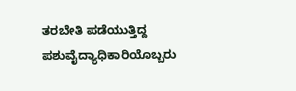ತರಬೇತಿ ಪಡೆಯುತ್ತಿದ್ದ ಪಶುವೈದ್ಯಾಧಿಕಾರಿಯೊಬ್ಬರು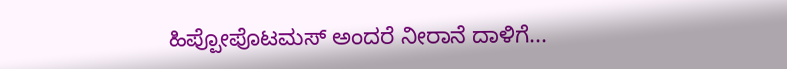ಹಿಪ್ಪೋಪೊಟಮಸ್ ಅಂದರೆ ನೀರಾನೆ ದಾಳಿಗೆ...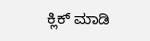ಕ್ಲಿಕ್ ಮಾಡಿ